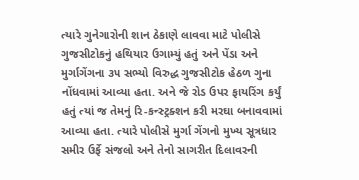ત્યારે ગુનેગારોની શાન ઠેકાણે લાવવા માટે પોલીસે ગુજસીટોકનું હથિયાર ઉગામ્યું હતું અને પેંડા અને મુર્ગાગેંગના ૩૫ સભ્યો વિરુદ્ધ ગુજસીટોક હેઠળ ગુના નોંધવામાં આવ્યા હતા. અને જે રોડ ઉપર ફાયરિંગ કર્યું હતું ત્યાં જ તેમનું રિ-કન્સ્ટ્રક્શન કરી મરઘા બનાવવામાં આવ્યા હતા. ત્યારે પોલીસે મુર્ગા ગેંગનો મુખ્ય સૂત્રધાર સમીર ઉર્ફે સંજલો અને તેનો સાગરીત દિલાવરની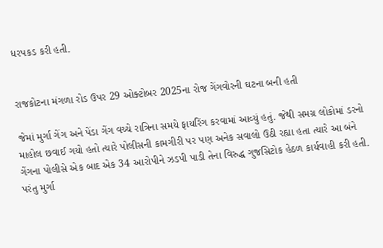ધરપકડ કરી હતી.


રાજકોટના મંગળા રોડ ઉપર 29 ઓક્ટોબર 2025ના રોજ ગેંગવોરની ઘટના બની હતી

જેમાં મુર્ગા ગેંગ અને પેંડા ગેંગ વચ્ચે રાત્રિના સમયે ફાયરિંગ કરવામાં આવ્યું હતું. જેથી સમગ્ર લોકોમાં ડરનો માહોલ છવાઈ ગયો હતો ત્યારે પોલીસની કામગીરી પર પણ અનેક સવાલો ઉઠી રહ્યા હતા ત્યારે આ બંને ગેંગના પોલીસે એક બાદ એક 34 આરોપીને ઝડપી પાડી તેના વિરુદ્ધ ગુજસિટોક હેઠળ કાર્યવાહી કરી હતી. પરંતુ મુર્ગા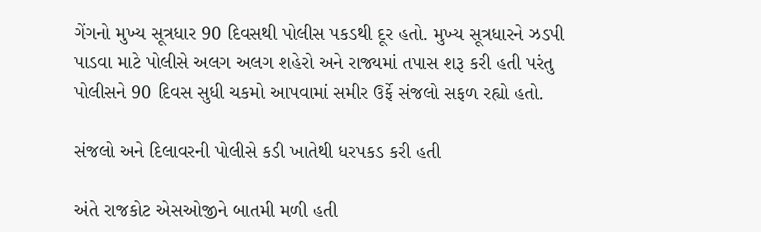ગેંગનો મુખ્ય સૂત્રધાર 90 દિવસથી પોલીસ પકડથી દૂર હતો. મુખ્ય સૂત્રધારને ઝડપી પાડવા માટે પોલીસે અલગ અલગ શહેરો અને રાજ્યમાં તપાસ શરૂ કરી હતી પરંતુ પોલીસને 90 દિવસ સુધી ચકમો આપવામાં સમીર ઉર્ફે સંજલો સફળ રહ્યો હતો.

સંજલો અને દિલાવરની પોલીસે કડી ખાતેથી ધરપકડ કરી હતી

અંતે રાજકોટ એસઓજીને બાતમી મળી હતી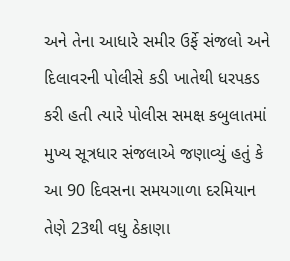અને તેના આધારે સમીર ઉર્ફે સંજલો અને દિલાવરની પોલીસે કડી ખાતેથી ધરપકડ કરી હતી ત્યારે પોલીસ સમક્ષ કબુલાતમાં મુખ્ય સૂત્રધાર સંજલાએ જણાવ્યું હતું કે આ 90 દિવસના સમયગાળા દરમિયાન તેણે 23થી વધુ ઠેકાણા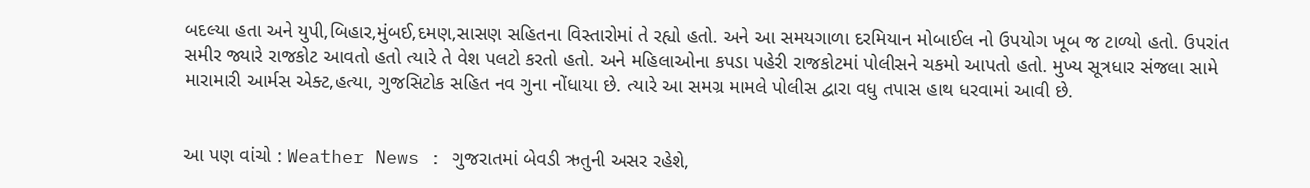બદલ્યા હતા અને યુપી,બિહાર,મુંબઈ,દમણ,સાસણ સહિતના વિસ્તારોમાં તે રહ્યો હતો. અને આ સમયગાળા દરમિયાન મોબાઈલ નો ઉપયોગ ખૂબ જ ટાળ્યો હતો. ઉપરાંત સમીર જ્યારે રાજકોટ આવતો હતો ત્યારે તે વેશ પલટો કરતો હતો. અને મહિલાઓના કપડા પહેરી રાજકોટમાં પોલીસને ચકમો આપતો હતો. મુખ્ય સૂત્રધાર સંજલા સામે મારામારી આર્મસ એક્ટ,હત્યા, ગુજસિટોક સહિત નવ ગુના નોંધાયા છે. ત્યારે આ સમગ્ર મામલે પોલીસ દ્વારા વધુ તપાસ હાથ ધરવામાં આવી છે.


આ પણ વાંચો : Weather News : ગુજરાતમાં બેવડી ઋતુની અસર રહેશે,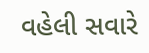વહેલી સવારે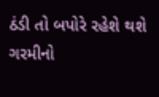ઠંડી તો બપોરે રહેશે થશે ગરમીનો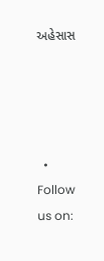અહેસાસ




  • Follow us on: